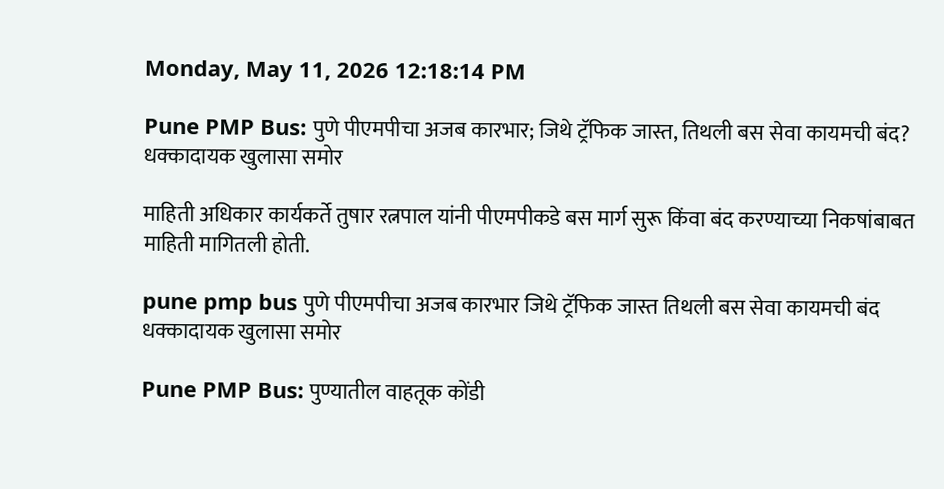Monday, May 11, 2026 12:18:14 PM

Pune PMP Bus: पुणे पीएमपीचा अजब कारभार; जिथे ट्रॅफिक जास्त, तिथली बस सेवा कायमची बंद? धक्कादायक खुलासा समोर

माहिती अधिकार कार्यकर्ते तुषार रत्नपाल यांनी पीएमपीकडे बस मार्ग सुरू किंवा बंद करण्याच्या निकषांबाबत माहिती मागितली होती.

pune pmp bus पुणे पीएमपीचा अजब कारभार जिथे ट्रॅफिक जास्त तिथली बस सेवा कायमची बंद धक्कादायक खुलासा समोर

Pune PMP Bus: पुण्यातील वाहतूक कोंडी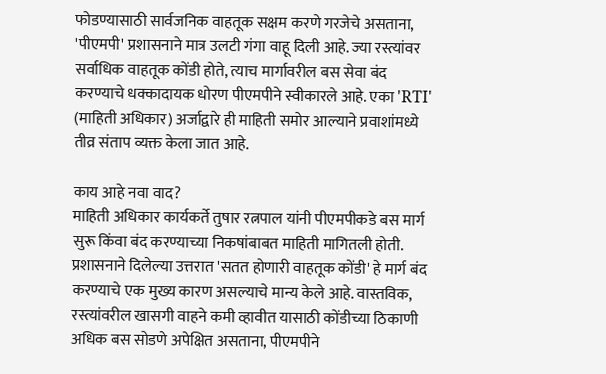फोडण्यासाठी सार्वजनिक वाहतूक सक्षम करणे गरजेचे असताना, 'पीएमपी' प्रशासनाने मात्र उलटी गंगा वाहू दिली आहे. ज्या रस्त्यांवर सर्वाधिक वाहतूक कोंडी होते, त्याच मार्गावरील बस सेवा बंद करण्याचे धक्कादायक धोरण पीएमपीने स्वीकारले आहे. एका 'RTI' (माहिती अधिकार) अर्जाद्वारे ही माहिती समोर आल्याने प्रवाशांमध्ये तीव्र संताप व्यक्त केला जात आहे.

काय आहे नवा वाद?
माहिती अधिकार कार्यकर्ते तुषार रत्नपाल यांनी पीएमपीकडे बस मार्ग सुरू किंवा बंद करण्याच्या निकषांबाबत माहिती मागितली होती. प्रशासनाने दिलेल्या उत्तरात 'सतत होणारी वाहतूक कोंडी' हे मार्ग बंद करण्याचे एक मुख्य कारण असल्याचे मान्य केले आहे. वास्तविक, रस्त्यांवरील खासगी वाहने कमी व्हावीत यासाठी कोंडीच्या ठिकाणी अधिक बस सोडणे अपेक्षित असताना, पीएमपीने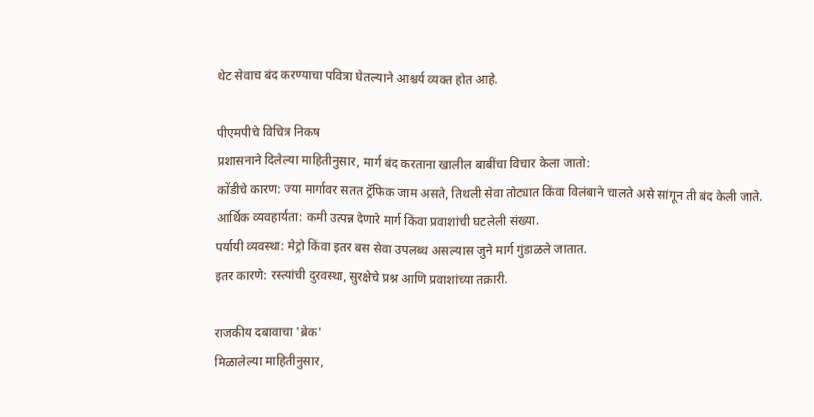थेट सेवाच बंद करण्याचा पवित्रा घेतल्याने आश्चर्य व्यक्त होत आहे.

पीएमपीचे विचित्र निकष
प्रशासनाने दिलेल्या माहितीनुसार, मार्ग बंद करताना खालील बाबींचा विचार केला जातो:
कोंडीचे कारण: ज्या मार्गावर सतत ट्रॅफिक जाम असते, तिथली सेवा तोट्यात किंवा विलंबाने चालते असे सांगून ती बंद केली जाते.
आर्थिक व्यवहार्यता: कमी उत्पन्न देणारे मार्ग किंवा प्रवाशांची घटलेली संख्या.
पर्यायी व्यवस्था: मेट्रो किंवा इतर बस सेवा उपलब्ध असल्यास जुने मार्ग गुंडाळले जातात.
इतर कारणे: रस्त्यांची दुरवस्था, सुरक्षेचे प्रश्न आणि प्रवाशांच्या तक्रारी.

राजकीय दबावाचा 'ब्रेक'
मिळालेल्या माहितीनुसार,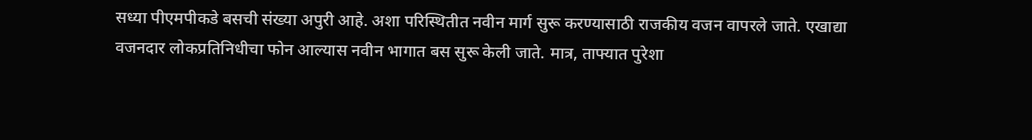सध्या पीएमपीकडे बसची संख्या अपुरी आहे. अशा परिस्थितीत नवीन मार्ग सुरू करण्यासाठी राजकीय वजन वापरले जाते. एखाद्या वजनदार लोकप्रतिनिधीचा फोन आल्यास नवीन भागात बस सुरू केली जाते. मात्र, ताफ्यात पुरेशा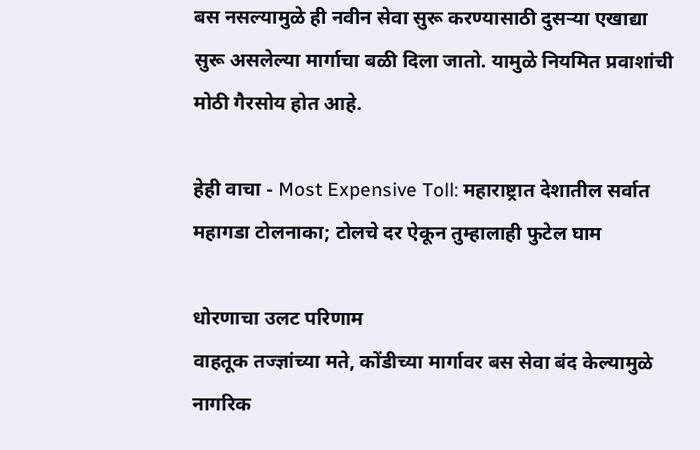बस नसल्यामुळे ही नवीन सेवा सुरू करण्यासाठी दुसऱ्या एखाद्या सुरू असलेल्या मार्गाचा बळी दिला जातो. यामुळे नियमित प्रवाशांची मोठी गैरसोय होत आहे.

हेही वाचा - Most Expensive Toll: महाराष्ट्रात देशातील सर्वात महागडा टोलनाका; टोलचे दर ऐकून तुम्हालाही फुटेल घाम

धोरणाचा उलट परिणाम
वाहतूक तज्ज्ञांच्या मते, कोंडीच्या मार्गावर बस सेवा बंद केल्यामुळे नागरिक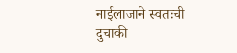नाईलाजाने स्वतःची दुचाकी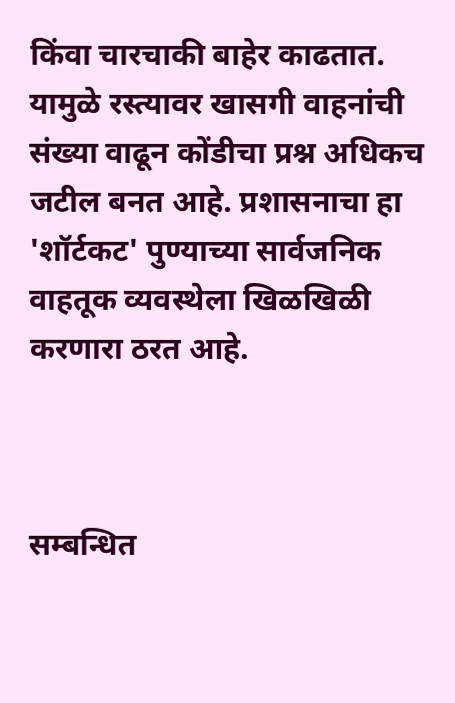किंवा चारचाकी बाहेर काढतात. यामुळे रस्त्यावर खासगी वाहनांची संख्या वाढून कोंडीचा प्रश्न अधिकच जटील बनत आहे. प्रशासनाचा हा 'शॉर्टकट' पुण्याच्या सार्वजनिक वाहतूक व्यवस्थेला खिळखिळी करणारा ठरत आहे.



सम्बन्धित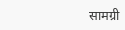सामग्री